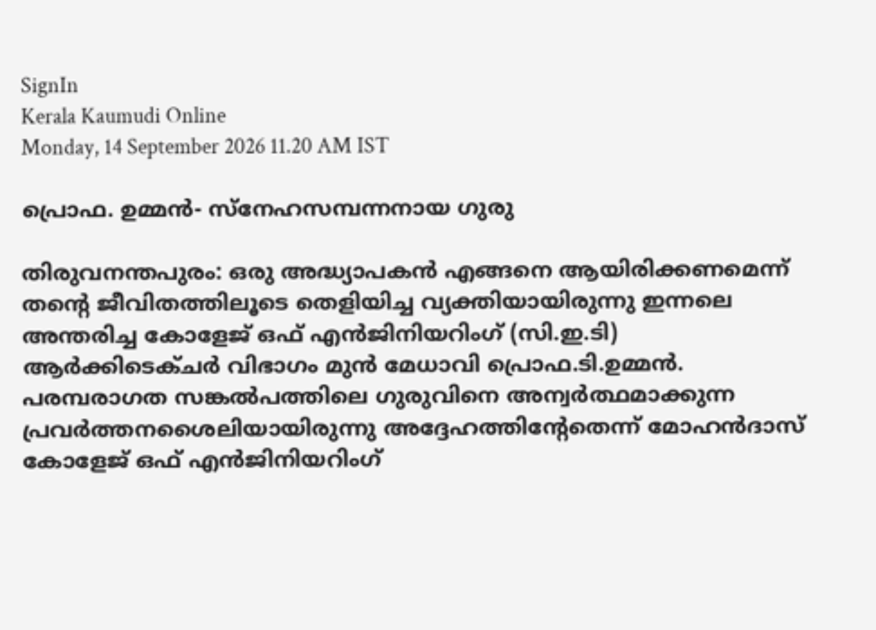SignIn
Kerala Kaumudi Online
Monday, 14 September 2026 11.20 AM IST

പ്രൊഫ. ഉമ്മൻ- സ്‌നേഹസമ്പന്നനായ ഗുരു

തിരുവനന്തപുരം: ഒരു അദ്ധ്യാപകൻ എങ്ങനെ ആയിരിക്കണമെന്ന് തന്റെ ജീവിതത്തിലൂടെ തെളിയിച്ച വ്യക്തിയായിരുന്നു ഇന്നലെ അന്തരിച്ച കോളേജ് ഒഫ് എൻജിനിയറിംഗ് (സി.ഇ.ടി) ആർക്കിടെക്ചർ വിഭാഗം മുൻ മേധാവി പ്രൊഫ.ടി.ഉമ്മൻ. പരമ്പരാഗത സങ്കൽപത്തിലെ ഗുരുവിനെ അന്വർത്ഥമാക്കുന്ന പ്രവർത്തനശൈലിയായിരുന്നു അദ്ദേഹത്തിന്റേതെന്ന് മോഹൻദാസ് കോളേജ് ഒഫ് എൻജിനിയറിംഗ്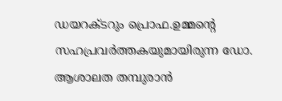ഡയറക്ടറും പ്രൊഫ.ഉമ്മന്റെ സഹപ്രവർത്തകയുമായിരുന്ന ഡോ. ആശാലത തമ്പുരാൻ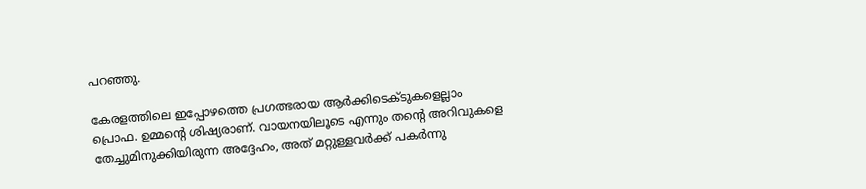പറഞ്ഞു.

കേരളത്തിലെ ഇപ്പോഴത്തെ പ്രഗത്ഭരായ ആർക്കിടെക്ടുകളെല്ലാം പ്രൊഫ. ഉമ്മന്റെ ശിഷ്യരാണ്. വായനയിലൂടെ എന്നും തന്റെ അറിവുകളെ തേച്ചുമിനുക്കിയിരുന്ന അദ്ദേഹം, അത് മറ്റുള്ളവർക്ക് പകർന്നു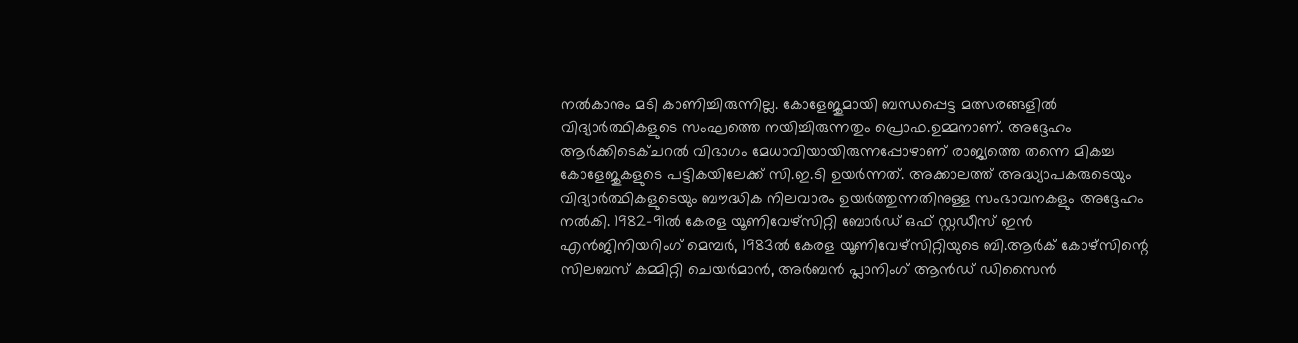നൽകാനും മടി കാണിച്ചിരുന്നില്ല. കോളേജുമായി ബന്ധപ്പെട്ട മത്സരങ്ങളിൽ വിദ്യാർത്ഥികളുടെ സംഘത്തെ നയിച്ചിരുന്നതും പ്രൊഫ.ഉമ്മനാണ്. അദ്ദേഹം ആർക്കിടെക്ചറൽ വിഭാഗം മേധാവിയായിരുന്നപ്പോഴാണ് രാജ്യത്തെ തന്നെ മികച്ച കോളേജുകളുടെ പട്ടികയിലേക്ക് സി.ഇ.ടി ഉയർന്നത്. അക്കാലത്ത് അദ്ധ്യാപകരുടെയും വിദ്യാർത്ഥികളുടെയും ബൗദ്ധിക നിലവാരം ഉയർത്തുന്നതിനുള്ള സംഭാവനകളും അദ്ദേഹം നൽകി. 1982-91ൽ കേരള യൂണിവേഴ്സിറ്റി ബോർഡ് ഒഫ് സ്റ്റഡീസ് ഇൻ എൻജിനിയറിംഗ് മെമ്പർ, 1983ൽ കേരള യൂണിവേഴ്സിറ്റിയുടെ ബി.ആർക് കോഴ്സിന്റെ സിലബസ് കമ്മിറ്റി ചെയർമാൻ, അർബൻ പ്ലാനിംഗ് ആൻഡ് ഡിസൈൻ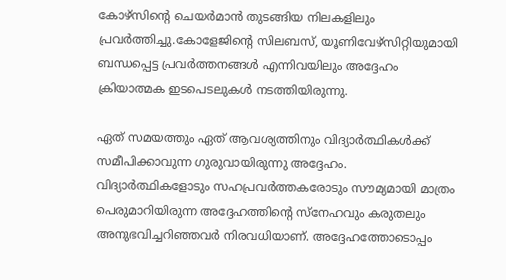കോഴ്സിന്റെ ചെയർമാൻ തുടങ്ങിയ നിലകളിലും പ്രവർത്തിച്ചു.കോളേജിന്റെ സിലബസ്, യൂണിവേഴ്സിറ്റിയുമായി ബന്ധപ്പെട്ട പ്രവർത്തനങ്ങൾ എന്നിവയിലും അദ്ദേഹം ക്രിയാത്മക ഇടപെടലുകൾ നടത്തിയിരുന്നു.

ഏത് സമയത്തും ഏത് ആവശ്യത്തിനും വിദ്യാ‌ർത്ഥികൾക്ക് സമീപിക്കാവുന്ന ഗുരുവായിരുന്നു അദ്ദേഹം. വിദ്യാർത്ഥികളോടും സഹപ്രവർത്തകരോടും സൗമ്യമായി മാത്രം പെരുമാറിയിരുന്ന അദ്ദേഹത്തിന്റെ സ്നേഹവും കരുതലും അനുഭവിച്ചറിഞ്ഞവർ നിരവധിയാണ്. അദ്ദേഹത്തോടൊപ്പം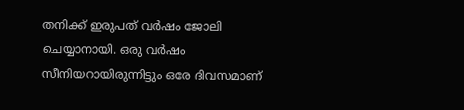തനിക്ക് ഇരുപത് വർഷം ജോലി ചെയ്യാനായി. ഒരു വർഷം സീനിയറായിരുന്നിട്ടും ഒരേ ദിവസമാണ്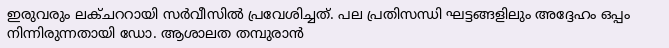ഇരുവരും ലക്ചററായി സർവീസിൽ പ്രവേശിച്ചത്. പല പ്രതിസന്ധി ഘട്ടങ്ങളിലും അദ്ദേഹം ഒപ്പം നിന്നിരുന്നതായി ഡോ. ആശാലത തമ്പുരാൻ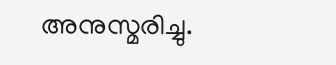അനുസ്മരിച്ചു.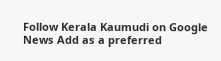Follow Kerala Kaumudi on Google News Add as a preferred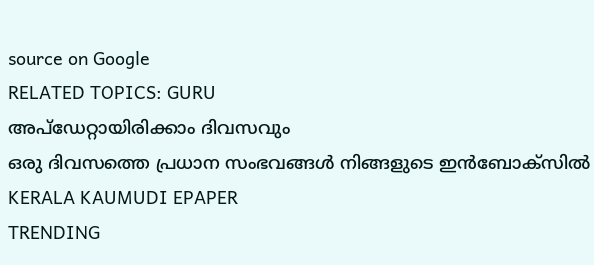source on Google
RELATED TOPICS: GURU
അപ്ഡേറ്റായിരിക്കാം ദിവസവും
ഒരു ദിവസത്തെ പ്രധാന സംഭവങ്ങൾ നിങ്ങളുടെ ഇൻബോക്സിൽ
KERALA KAUMUDI EPAPER
TRENDING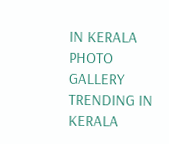IN KERALA
PHOTO GALLERY
TRENDING IN KERALA